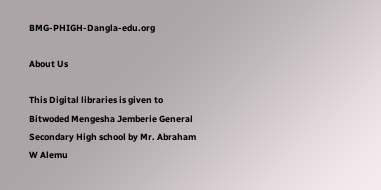BMG-PHIGH-Dangla-edu.org

About Us

This Digital libraries is given to Bitwoded Mengesha Jemberie General Secondary High school by Mr. Abraham W Alemu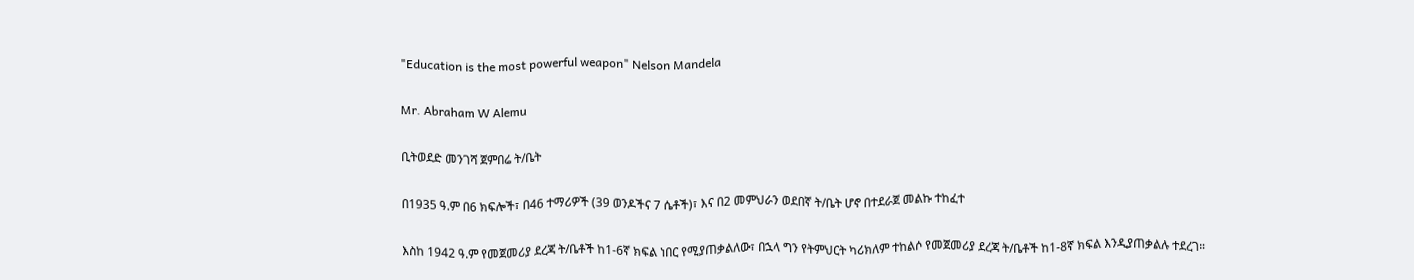"Education is the most powerful weapon" Nelson Mandela

Mr. Abraham W Alemu

ቢትወደድ መንገሻ ጀምበሬ ት/ቤት

በ1935 ዓ.ም በ6 ክፍሎች፣ በ46 ተማሪዎች (39 ወንዶችና 7 ሴቶች)፣ እና በ2 መምህራን ወደበኛ ት/ቤት ሆኖ በተደራጀ መልኩ ተከፈተ

እስከ 1942 ዓ.ም የመጀመሪያ ደረጃ ት/ቤቶች ከ1-6ኛ ክፍል ነበር የሚያጠቃልለው፣ በኋላ ግን የትምህርት ካሪክለም ተከልሶ የመጀመሪያ ደረጃ ት/ቤቶች ከ1-8ኛ ክፍል እንዲያጠቃልሉ ተደረገ።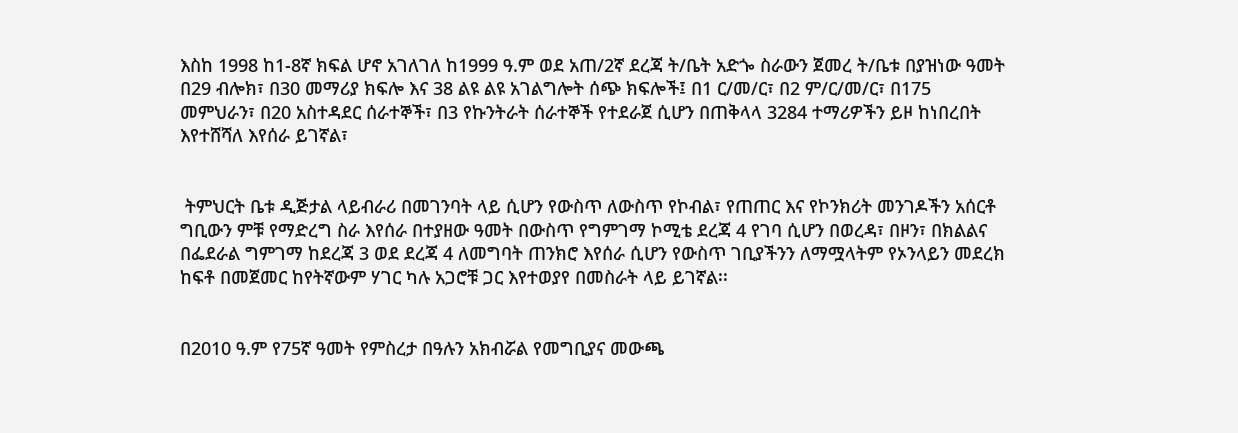እስከ 1998 ከ1-8ኛ ክፍል ሆኖ አገለገለ ከ1999 ዓ.ም ወደ አጠ/2ኛ ደረጃ ት/ቤት አድጐ ስራውን ጀመረ ት/ቤቱ በያዝነው ዓመት በ29 ብሎክ፣ በ30 መማሪያ ክፍሎ እና 38 ልዩ ልዩ አገልግሎት ሰጭ ክፍሎች፤ በ1 ር/መ/ር፣ በ2 ም/ር/መ/ር፣ በ175 መምህራን፣ በ20 አስተዳደር ሰራተኞች፣ በ3 የኩንትራት ሰራተኞች የተደራጀ ሲሆን በጠቅላላ 3284 ተማሪዎችን ይዞ ከነበረበት እየተሸሻለ እየሰራ ይገኛል፣


 ትምህርት ቤቱ ዲጅታል ላይብራሪ በመገንባት ላይ ሲሆን የውስጥ ለውስጥ የኮብል፣ የጠጠር እና የኮንክሪት መንገዶችን አሰርቶ  ግቢውን ምቹ የማድረግ ስራ እየሰራ በተያዘው ዓመት በውስጥ የግምገማ ኮሚቴ ደረጃ 4 የገባ ሲሆን በወረዳ፣ በዞን፣ በክልልና በፌደራል ግምገማ ከደረጃ 3 ወደ ደረጃ 4 ለመግባት ጠንክሮ እየሰራ ሲሆን የውስጥ ገቢያችንን ለማሟላትም የኦንላይን መደረክ ከፍቶ በመጀመር ከየትኛውም ሃገር ካሉ አጋሮቹ ጋር እየተወያየ በመስራት ላይ ይገኛል፡፡


በ2010 ዓ.ም የ75ኛ ዓመት የምስረታ በዓሉን አክብሯል የመግቢያና መውጫ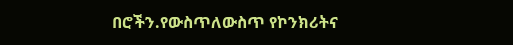በሮችን.የውስጥለውስጥ የኮንክሪትና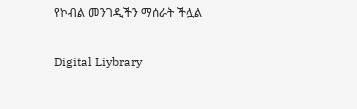የኮብል መንገዲችን ማሰራት ችሏል

Digital Liybrary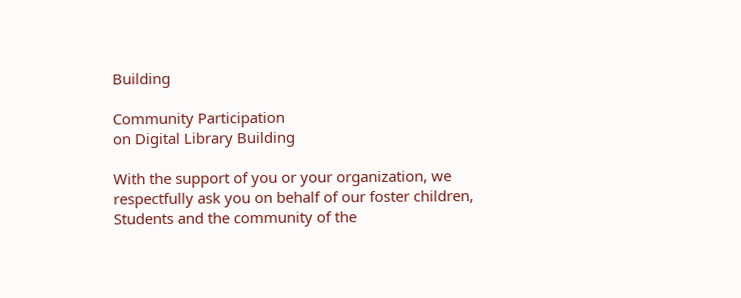Building

Community Participation
on Digital Library Building

With the support of you or your organization, we respectfully ask you on behalf of our foster children, Students and the community of the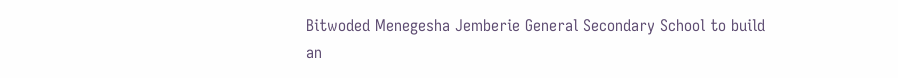Bitwoded Menegesha Jemberie General Secondary School to build an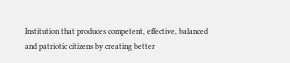Institution that produces competent, effective, balanced and patriotic citizens by creating better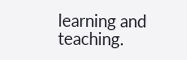learning and teaching.